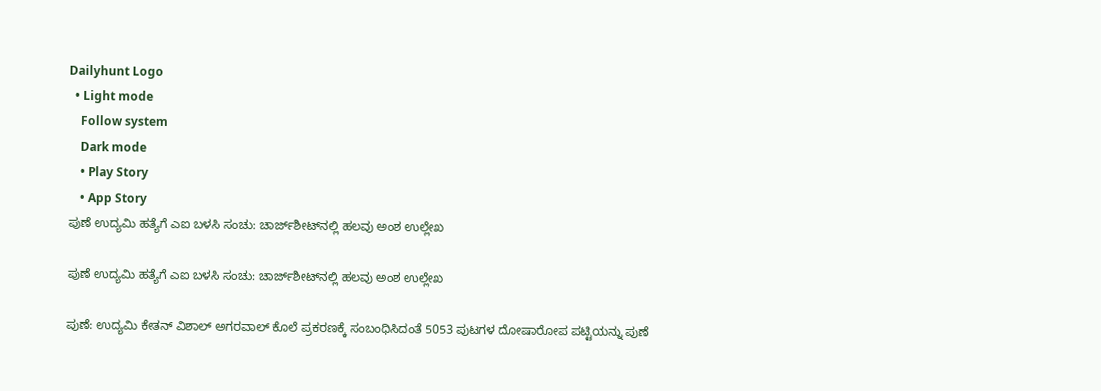Dailyhunt Logo
  • Light mode
    Follow system
    Dark mode
    • Play Story
    • App Story
ಪುಣೆ ಉದ್ಯಮಿ ಹತ್ಯೆಗೆ ಎಐ ಬಳಸಿ ಸಂಚು: ಚಾರ್ಜ್‌ಶೀಟ್‌ನಲ್ಲಿ ಹಲವು ಅಂಶ ಉಲ್ಲೇಖ

ಪುಣೆ ಉದ್ಯಮಿ ಹತ್ಯೆಗೆ ಎಐ ಬಳಸಿ ಸಂಚು: ಚಾರ್ಜ್‌ಶೀಟ್‌ನಲ್ಲಿ ಹಲವು ಅಂಶ ಉಲ್ಲೇಖ

ಪುಣೆ: ಉದ್ಯಮಿ ಕೇತನ್‌ ವಿಶಾಲ್‌ ಅಗರವಾಲ್‌ ಕೊಲೆ ಪ್ರಕರಣಕ್ಕೆ ಸಂಬಂಧಿಸಿದಂತೆ 5053 ಪುಟಗಳ ದೋಷಾರೋಪ ಪಟ್ಟಿಯನ್ನು ಪುಣೆ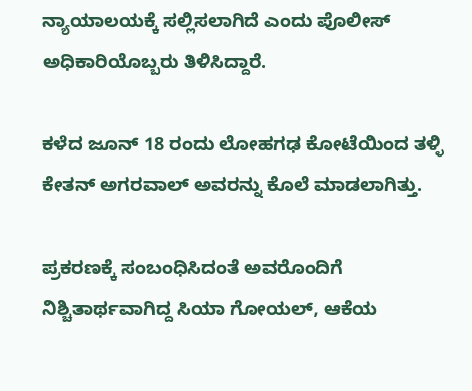ನ್ಯಾಯಾಲಯಕ್ಕೆ ಸಲ್ಲಿಸಲಾಗಿದೆ ಎಂದು ಪೊಲೀಸ್ ಅಧಿಕಾರಿಯೊಬ್ಬರು ತಿಳಿಸಿದ್ದಾರೆ.

ಕಳೆದ ಜೂನ್ 18 ರಂದು ಲೋಹಗಢ ಕೋಟೆಯಿಂದ ತಳ್ಳಿ ಕೇತನ್ ಅಗರವಾಲ್‌ ಅವರನ್ನು ಕೊಲೆ ಮಾಡಲಾಗಿತ್ತು.

ಪ್ರಕರಣಕ್ಕೆ ಸಂಬಂಧಿಸಿದಂತೆ ಅವರೊಂದಿಗೆ ನಿಶ್ಚಿತಾರ್ಥವಾಗಿದ್ದ ಸಿಯಾ ಗೋಯಲ್, ಆಕೆಯ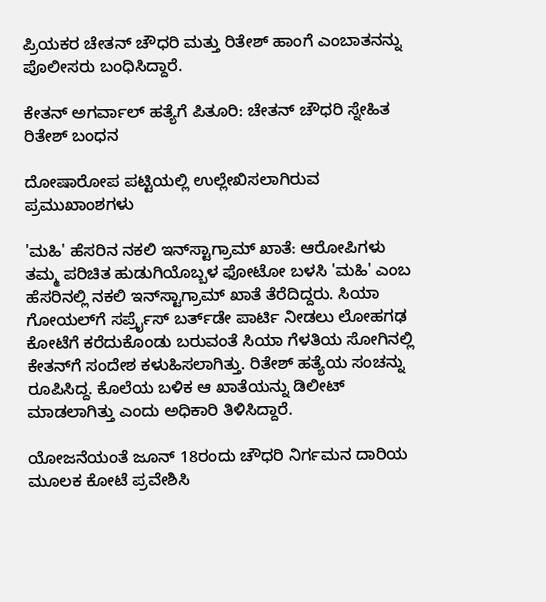ಪ್ರಿಯಕರ ಚೇತನ್ ಚೌಧರಿ ಮತ್ತು ರಿತೇಶ್ ಹಾಂಗೆ ಎಂಬಾತನನ್ನು ಪೊಲೀಸರು ಬಂಧಿಸಿದ್ದಾರೆ.

ಕೇತನ್ ಅಗರ್ವಾಲ್ ಹತ್ಯೆಗೆ ಪಿತೂರಿ: ಚೇತನ್ ಚೌಧರಿ ಸ್ನೇಹಿತ ರಿತೇಶ್ ಬಂಧನ

ದೋಷಾರೋಪ ಪಟ್ಟಿಯಲ್ಲಿ ಉಲ್ಲೇಖಿಸಲಾಗಿರುವ ಪ್ರಮುಖಾಂಶಗಳು

'ಮಹಿ' ಹೆಸರಿನ ನಕಲಿ ಇನ್‌ಸ್ಟಾಗ್ರಾಮ್ ಖಾತೆ: ಆರೋಪಿಗಳು ತಮ್ಮ ಪರಿಚಿತ ಹುಡುಗಿಯೊಬ್ಬಳ ಫೋಟೋ ಬಳಸಿ 'ಮಹಿ' ಎಂಬ ಹೆಸರಿನಲ್ಲಿ ನಕಲಿ ಇನ್‌ಸ್ಟಾಗ್ರಾಮ್ ಖಾತೆ ತೆರೆದಿದ್ದರು. ಸಿಯಾ ಗೋಯಲ್‌ಗೆ ಸರ್ಪ್ರೈಸ್ ಬರ್ತ್‌ಡೇ ಪಾರ್ಟಿ ನೀಡಲು ಲೋಹಗಢ ಕೋಟೆಗೆ ಕರೆದುಕೊಂಡು ಬರುವಂತೆ ಸಿಯಾ ಗೆಳತಿಯ ಸೋಗಿನಲ್ಲಿ ಕೇತನ್‌ಗೆ ಸಂದೇಶ ಕಳುಹಿಸಲಾಗಿತ್ತು. ರಿತೇಶ್ ಹತ್ಯೆಯ ಸಂಚನ್ನು ರೂಪಿಸಿದ್ದ. ಕೊಲೆಯ ಬಳಿಕ ಆ ಖಾತೆಯನ್ನು ಡಿಲೀಟ್ ಮಾಡಲಾಗಿತ್ತು ಎಂದು ಅಧಿಕಾರಿ ತಿಳಿಸಿದ್ದಾರೆ.

ಯೋಜನೆಯಂತೆ ಜೂನ್ 18ರಂದು ಚೌಧರಿ ನಿರ್ಗಮನ ದಾರಿಯ ಮೂಲಕ ಕೋಟೆ ಪ್ರವೇಶಿಸಿ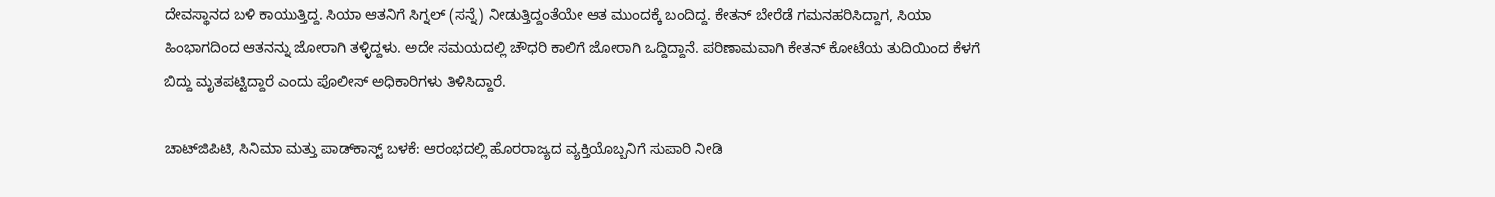ದೇವಸ್ಥಾನದ ಬಳಿ ಕಾಯುತ್ತಿದ್ದ. ಸಿಯಾ ಆತನಿಗೆ ಸಿಗ್ನಲ್ (ಸನ್ನೆ) ನೀಡುತ್ತಿದ್ದಂತೆಯೇ ಆತ ಮುಂದಕ್ಕೆ ಬಂದಿದ್ದ. ಕೇತನ್ ಬೇರೆಡೆ ಗಮನಹರಿಸಿದ್ದಾಗ, ಸಿಯಾ ಹಿಂಭಾಗದಿಂದ ಆತನನ್ನು ಜೋರಾಗಿ ತಳ್ಳಿದ್ದಳು. ಅದೇ ಸಮಯದಲ್ಲಿ ಚೌಧರಿ ಕಾಲಿಗೆ ಜೋರಾಗಿ ಒದ್ದಿದ್ದಾನೆ. ಪರಿಣಾಮವಾಗಿ ಕೇತನ್ ಕೋಟೆಯ ತುದಿಯಿಂದ ಕೆಳಗೆ ಬಿದ್ದು ಮೃತಪಟ್ಟಿದ್ದಾರೆ ಎಂದು ಪೊಲೀಸ್ ಅಧಿಕಾರಿಗಳು ತಿಳಿಸಿದ್ದಾರೆ.

ಚಾಟ್‌ಜಿಪಿಟಿ, ಸಿನಿಮಾ ಮತ್ತು ಪಾಡ್‌ಕಾಸ್ಟ್ ಬಳಕೆ: ಆರಂಭದಲ್ಲಿ ಹೊರರಾಜ್ಯದ ವ್ಯಕ್ತಿಯೊಬ್ಬನಿಗೆ ಸುಪಾರಿ ನೀಡಿ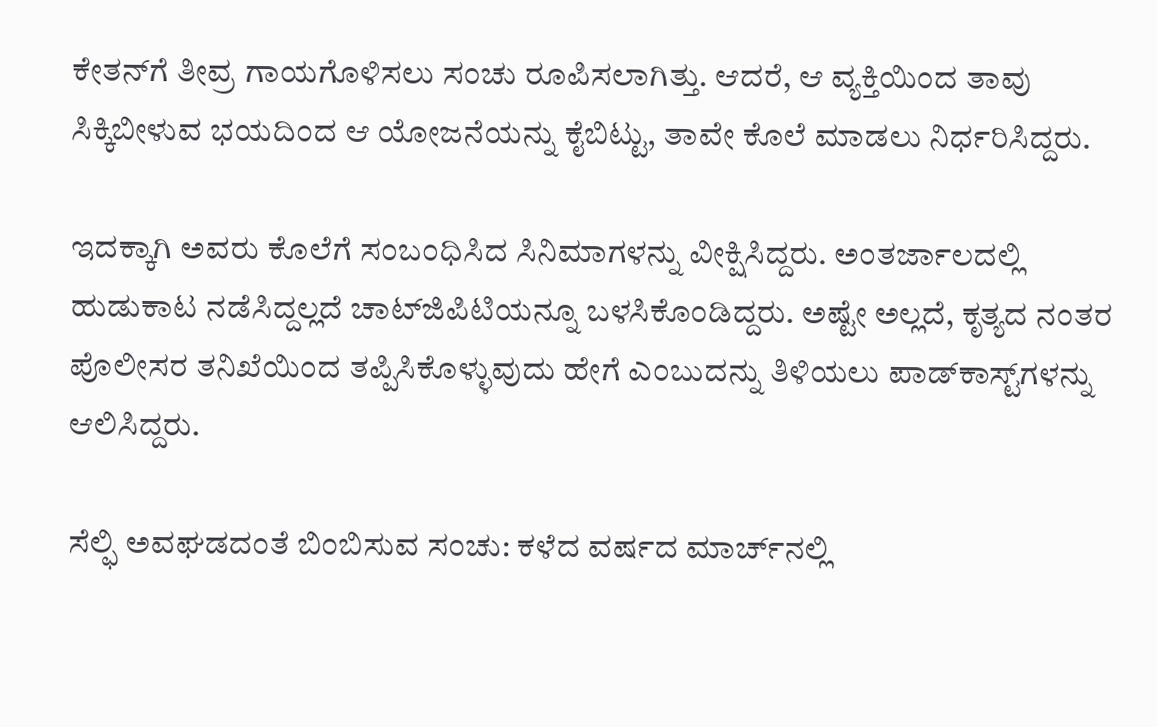ಕೇತನ್‌ಗೆ ತೀವ್ರ ಗಾಯಗೊಳಿಸಲು ಸಂಚು ರೂಪಿಸಲಾಗಿತ್ತು. ಆದರೆ, ಆ ವ್ಯಕ್ತಿಯಿಂದ ತಾವು ಸಿಕ್ಕಿಬೀಳುವ ಭಯದಿಂದ ಆ ಯೋಜನೆಯನ್ನು ಕೈಬಿಟ್ಟು, ತಾವೇ ಕೊಲೆ ಮಾಡಲು ನಿರ್ಧರಿಸಿದ್ದರು.

ಇದಕ್ಕಾಗಿ ಅವರು ಕೊಲೆಗೆ ಸಂಬಂಧಿಸಿದ ಸಿನಿಮಾಗಳನ್ನು ವೀಕ್ಷಿಸಿದ್ದರು. ಅಂತರ್ಜಾಲದಲ್ಲಿ ಹುಡುಕಾಟ ನಡೆಸಿದ್ದಲ್ಲದೆ ಚಾಟ್‌ಜಿಪಿಟಿಯನ್ನೂ ಬಳಸಿಕೊಂಡಿದ್ದರು. ಅಷ್ಟೇ ಅಲ್ಲದೆ, ಕೃತ್ಯದ ನಂತರ ಪೊಲೀಸರ ತನಿಖೆಯಿಂದ ತಪ್ಪಿಸಿಕೊಳ್ಳುವುದು ಹೇಗೆ ಎಂಬುದನ್ನು ತಿಳಿಯಲು ಪಾಡ್‌ಕಾಸ್ಟ್‌ಗಳನ್ನು ಆಲಿಸಿದ್ದರು.

ಸೆಲ್ಫಿ ಅವಘಡದಂತೆ ಬಿಂಬಿಸುವ ಸಂಚು: ಕಳೆದ ವರ್ಷದ ಮಾರ್ಚ್‌ನಲ್ಲಿ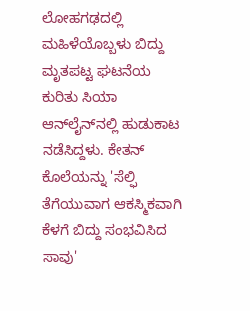ಲೋಹಗಢದಲ್ಲಿ ಮಹಿಳೆಯೊಬ್ಬಳು ಬಿದ್ದು ಮೃತಪಟ್ಟ ಘಟನೆಯ ಕುರಿತು ಸಿಯಾ ಆನ್‌ಲೈನ್‌ನಲ್ಲಿ ಹುಡುಕಾಟ ನಡೆಸಿದ್ದಳು. ಕೇತನ್ ಕೊಲೆಯನ್ನು 'ಸೆಲ್ಫಿ ತೆಗೆಯುವಾಗ ಆಕಸ್ಮಿಕವಾಗಿ ಕೆಳಗೆ ಬಿದ್ದು ಸಂಭವಿಸಿದ ಸಾವು'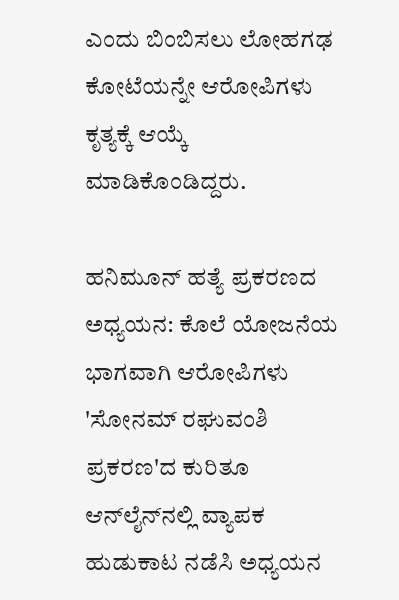ಎಂದು ಬಿಂಬಿಸಲು ಲೋಹಗಢ ಕೋಟೆಯನ್ನೇ ಆರೋಪಿಗಳು ಕೃತ್ಯಕ್ಕೆ ಆಯ್ಕೆ ಮಾಡಿಕೊಂಡಿದ್ದರು.

ಹನಿಮೂನ್ ಹತ್ಯೆ ಪ್ರಕರಣದ ಅಧ್ಯಯನ: ಕೊಲೆ ಯೋಜನೆಯ ಭಾಗವಾಗಿ ಆರೋಪಿಗಳು 'ಸೋನಮ್ ರಘುವಂಶಿ ಪ್ರಕರಣ'ದ ಕುರಿತೂ ಆನ್‌ಲೈನ್‌ನಲ್ಲಿ ವ್ಯಾಪಕ ಹುಡುಕಾಟ ನಡೆಸಿ ಅಧ್ಯಯನ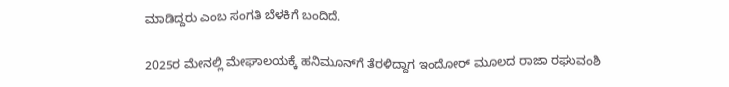ಮಾಡಿದ್ದರು ಎಂಬ ಸಂಗತಿ ಬೆಳಕಿಗೆ ಬಂದಿದೆ.

2025ರ ಮೇನಲ್ಲಿ ಮೇಘಾಲಯಕ್ಕೆ ಹನಿಮೂನ್‌ಗೆ ತೆರಳಿದ್ದಾಗ ಇಂದೋರ್ ಮೂಲದ ರಾಜಾ ರಘುವಂಶಿ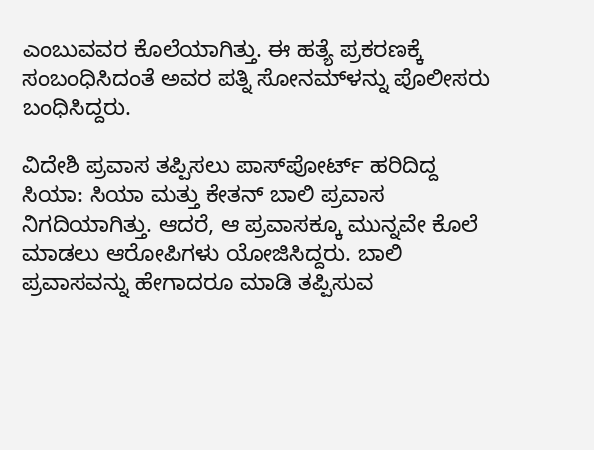ಎಂಬುವವರ ಕೊಲೆಯಾಗಿತ್ತು. ಈ ಹತ್ಯೆ ಪ್ರಕರಣಕ್ಕೆ ಸಂಬಂಧಿಸಿದಂತೆ ಅವರ ಪತ್ನಿ ಸೋನಮ್‌ಳನ್ನು ಪೊಲೀಸರು ಬಂಧಿಸಿದ್ದರು.

ವಿದೇಶಿ ಪ್ರವಾಸ ತಪ್ಪಿಸಲು ಪಾಸ್‌ಪೋರ್ಟ್ ಹರಿದಿದ್ದ ಸಿಯಾ: ಸಿಯಾ ಮತ್ತು ಕೇತನ್ ಬಾಲಿ ಪ್ರವಾಸ ನಿಗದಿಯಾಗಿತ್ತು. ಆದರೆ, ಆ ಪ್ರವಾಸಕ್ಕೂ ಮುನ್ನವೇ ಕೊಲೆ ಮಾಡಲು ಆರೋಪಿಗಳು ಯೋಜಿಸಿದ್ದರು. ಬಾಲಿ ಪ್ರವಾಸವನ್ನು ಹೇಗಾದರೂ ಮಾಡಿ ತಪ್ಪಿಸುವ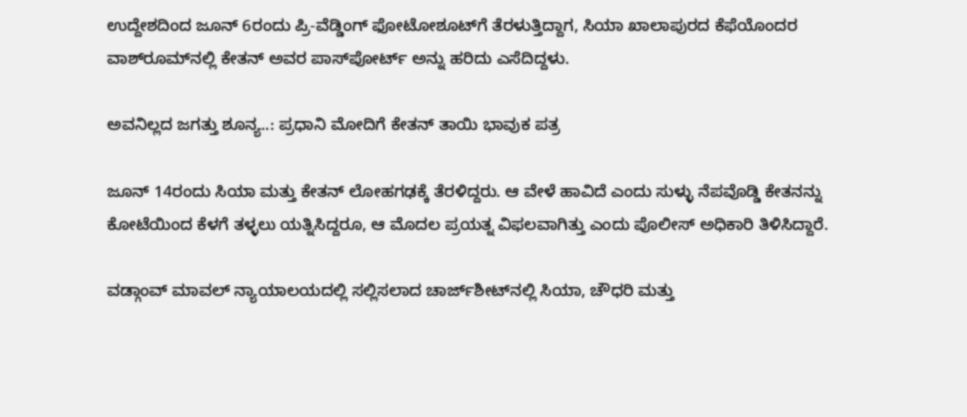ಉದ್ದೇಶದಿಂದ ಜೂನ್ 6ರಂದು ಪ್ರಿ-ವೆಡ್ಡಿಂಗ್ ಫೋಟೋಶೂಟ್‌ಗೆ ತೆರಳುತ್ತಿದ್ದಾಗ, ಸಿಯಾ ಖಾಲಾಪುರದ ಕೆಫೆಯೊಂದರ ವಾಶ್‌ರೂಮ್‌ನಲ್ಲಿ ಕೇತನ್ ಅವರ ಪಾಸ್‌ಪೋರ್ಟ್ ಅನ್ನು ಹರಿದು ಎಸೆದಿದ್ದಳು.

ಅವನಿಲ್ಲದ ಜಗತ್ತು ಶೂನ್ಯ..: ಪ್ರಧಾನಿ ಮೋದಿಗೆ ಕೇತನ್ ತಾಯಿ ಭಾವುಕ ಪತ್ರ

ಜೂನ್ 14ರಂದು ಸಿಯಾ ಮತ್ತು ಕೇತನ್ ಲೋಹಗಢಕ್ಕೆ ತೆರಳಿದ್ದರು. ಆ ವೇಳೆ ಹಾವಿದೆ ಎಂದು ಸುಳ್ಳು ನೆಪವೊಡ್ಡಿ ಕೇತನನ್ನು ಕೋಟೆಯಿಂದ ಕೆಳಗೆ ತಳ್ಳಲು ಯತ್ನಿಸಿದ್ದರೂ, ಆ ಮೊದಲ ಪ್ರಯತ್ನ ವಿಫಲವಾಗಿತ್ತು ಎಂದು ಪೊಲೀಸ್ ಅಧಿಕಾರಿ ತಿಳಿಸಿದ್ದಾರೆ.

ವಡ್ಗಾಂವ್ ಮಾವಲ್ ನ್ಯಾಯಾಲಯದಲ್ಲಿ ಸಲ್ಲಿಸಲಾದ ಚಾರ್ಜ್‌ಶೀಟ್‌ನಲ್ಲಿ ಸಿಯಾ, ಚೌಧರಿ ಮತ್ತು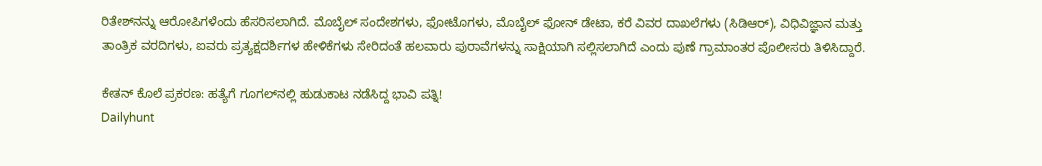ರಿತೇಶ್‌ನನ್ನು ಆರೋಪಿಗಳೆಂದು ಹೆಸರಿಸಲಾಗಿದೆ. ಮೊಬೈಲ್ ಸಂದೇಶಗಳು, ಫೋಟೊಗಳು, ಮೊಬೈಲ್ ಫೋನ್ ಡೇಟಾ, ಕರೆ ವಿವರ ದಾಖಲೆಗಳು (ಸಿಡಿಆರ್), ವಿಧಿವಿಜ್ಞಾನ ಮತ್ತು ತಾಂತ್ರಿಕ ವರದಿಗಳು, ಐವರು ಪ್ರತ್ಯಕ್ಷದರ್ಶಿಗಳ ಹೇಳಿಕೆಗಳು ಸೇರಿದಂತೆ ಹಲವಾರು ಪುರಾವೆಗಳನ್ನು ಸಾಕ್ಷಿಯಾಗಿ ಸಲ್ಲಿಸಲಾಗಿದೆ ಎಂದು ಪುಣೆ ಗ್ರಾಮಾಂತರ ಪೊಲೀಸರು ತಿಳಿಸಿದ್ದಾರೆ.

ಕೇತನ್ ಕೊಲೆ ಪ್ರಕರಣ: ಹತ್ಯೆಗೆ ಗೂಗಲ್‌ನಲ್ಲಿ ಹುಡುಕಾಟ ನಡೆಸಿದ್ದ ಭಾವಿ ಪತ್ನಿ!
Dailyhunt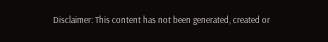Disclaimer: This content has not been generated, created or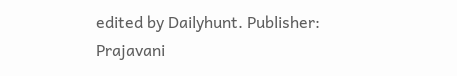edited by Dailyhunt. Publisher: Prajavani